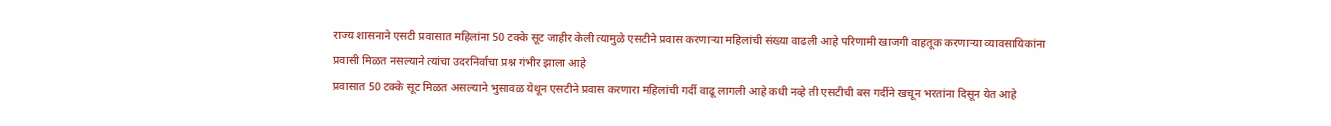राज्य शासनाने एसटी प्रवासात महिलांना 50 टक्के सूट जाहीर केली त्यामुळे एसटीने प्रवास करणाऱ्या महिलांची संख्या वाढली आहे परिणामी खाजगी वाहतूक करणाऱ्या व्यावसायिकांना प्रवासी मिळत नसल्याने त्यांचा उदरनिर्वाचा प्रश्न गंभीर झाला आहे
प्रवासात 50 टक्के सूट मिळत असल्याने भुसावळ येथून एसटीने प्रवास करणारा महिलांची गर्दी वाढू लागली आहे कधी नव्हे ती एसटीची बस गर्दीने खचून भरतांना दिसून येत आहे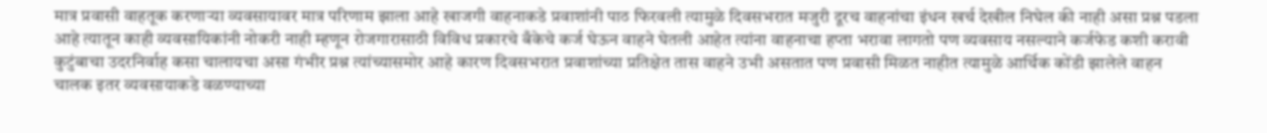मात्र प्रवासी वाहतूक करणाऱ्या व्यवसायावर मात्र परिणाम झाला आहे खाजगी वाहनाकडे प्रवाशांनी पाठ फिरवली त्यामुळे दिवसभरात मजुरी दूरच वाहनांचा इंधन खर्च देखील निघेल की नाही असा प्रश्न पडला आहे त्यातून काही व्यवसायिकांनी नोकरी नाही म्हणून रोजगारासाठी विविध प्रकारचे बँकेचे कर्ज घेऊन वाहने घेतली आहेत त्यांना वाहनाचा हप्ता भरावा लागतो पण व्यवसाय नसल्याने कर्जफेड कशी करावी कुटुंबाचा उदरनिर्वाह कसा चालायचा असा गंभीर प्रश्न त्यांच्यासमोर आहे कारण दिवसभरात प्रवाशांच्या प्रतिक्षेत तास वाहने उभी असतात पण प्रवासी मिळत नाहीत त्यामुळे आर्थिक कोंडी झालेले वाहन चालक इतर व्यवसायाकडे वळण्याच्या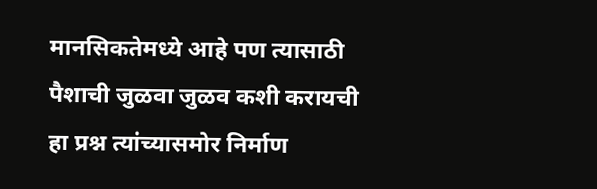मानसिकतेमध्ये आहे पण त्यासाठी पैशाची जुळवा जुळव कशी करायची हा प्रश्न त्यांच्यासमोर निर्माण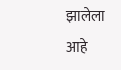झालेला आहे